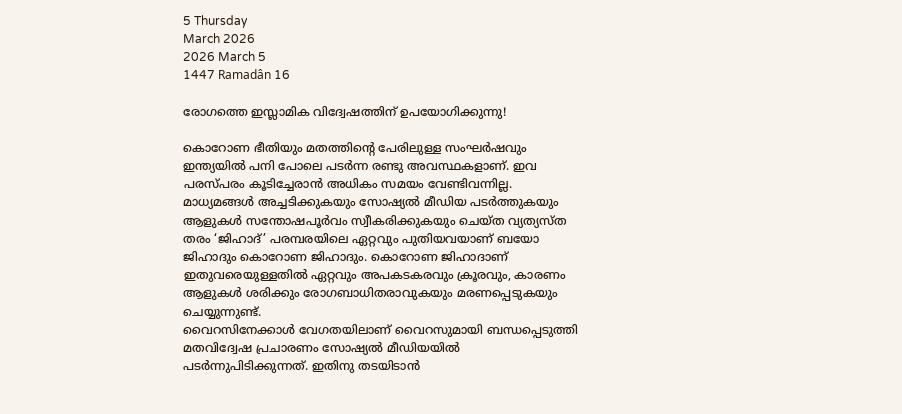5 Thursday
March 2026
2026 March 5
1447 Ramadân 16

രോഗത്തെ ഇസ്ലാമിക വിദ്വേഷത്തിന് ഉപയോഗിക്കുന്നു!

കൊറോണ ഭീതിയും മതത്തിന്‍റെ പേരിലുള്ള സംഘര്‍ഷവും ഇന്ത്യയില്‍ പനി പോലെ പടര്‍ന്ന രണ്ടു അവസ്ഥകളാണ്. ഇവ പരസ്പരം കൂടിച്ചേരാന്‍ അധികം സമയം വേണ്ടിവന്നില്ല. മാധ്യമങ്ങള്‍ അച്ചടിക്കുകയും സോഷ്യല്‍ മീഡിയ പടര്‍ത്തുകയും ആളുകള്‍ സന്തോഷപൂര്‍വം സ്വീകരിക്കുകയും ചെയ്ത വ്യത്യസ്ത തരം ‘ജിഹാദ്’ പരമ്പരയിലെ ഏറ്റവും പുതിയവയാണ് ബയോ ജിഹാദും കൊറോണ ജിഹാദും. കൊറോണ ജിഹാദാണ് ഇതുവരെയുള്ളതില്‍ ഏറ്റവും അപകടകരവും ക്രൂരവും, കാരണം ആളുകള്‍ ശരിക്കും രോഗബാധിതരാവുകയും മരണപ്പെടുകയും ചെയ്യുന്നുണ്ട്.
വൈറസിനേക്കാള്‍ വേഗതയിലാണ് വൈറസുമായി ബന്ധപ്പെടുത്തി മതവിദ്വേഷ പ്രചാരണം സോഷ്യല്‍ മീഡിയയില്‍ പടര്‍ന്നുപിടിക്കുന്നത്. ഇതിനു തടയിടാന്‍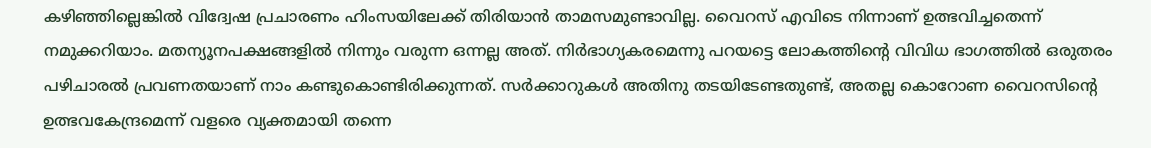കഴിഞ്ഞില്ലെങ്കില്‍ വിദ്വേഷ പ്രചാരണം ഹിംസയിലേക്ക് തിരിയാന്‍ താമസമുണ്ടാവില്ല. വൈറസ് എവിടെ നിന്നാണ് ഉത്ഭവിച്ചതെന്ന് നമുക്കറിയാം. മതന്യൂനപക്ഷങ്ങളില്‍ നിന്നും വരുന്ന ഒന്നല്ല അത്. നിര്‍ഭാഗ്യകരമെന്നു പറയട്ടെ ലോകത്തിന്‍റെ വിവിധ ഭാഗത്തില്‍ ഒരുതരം പഴിചാരല്‍ പ്രവണതയാണ് നാം കണ്ടുകൊണ്ടിരിക്കുന്നത്. സര്‍ക്കാറുകള്‍ അതിനു തടയിടേണ്ടതുണ്ട്, അതല്ല കൊറോണ വൈറസിന്‍റെ ഉത്ഭവകേന്ദ്രമെന്ന് വളരെ വ്യക്തമായി തന്നെ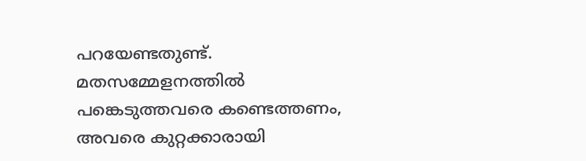പറയേണ്ടതുണ്ട്.
മതസമ്മേളനത്തില്‍ പങ്കെടുത്തവരെ കണ്ടെത്തണം, അവരെ കുറ്റക്കാരായി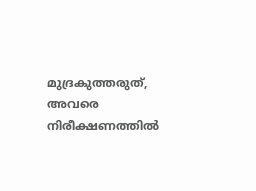മുദ്രകുത്തരുത്, അവരെ നിരീക്ഷണത്തില്‍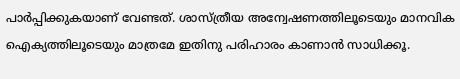പാര്‍പ്പിക്കുകയാണ് വേണ്ടത്. ശാസ്ത്രീയ അന്വേഷണത്തിലൂടെയും മാനവിക ഐക്യത്തിലൂടെയും മാത്രമേ ഇതിനു പരിഹാരം കാണാന്‍ സാധിക്കൂ.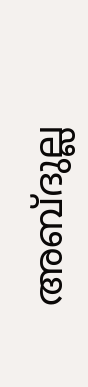അബ്ദുല്ല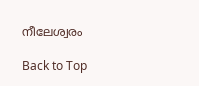നീലേശ്വരം

Back to Top